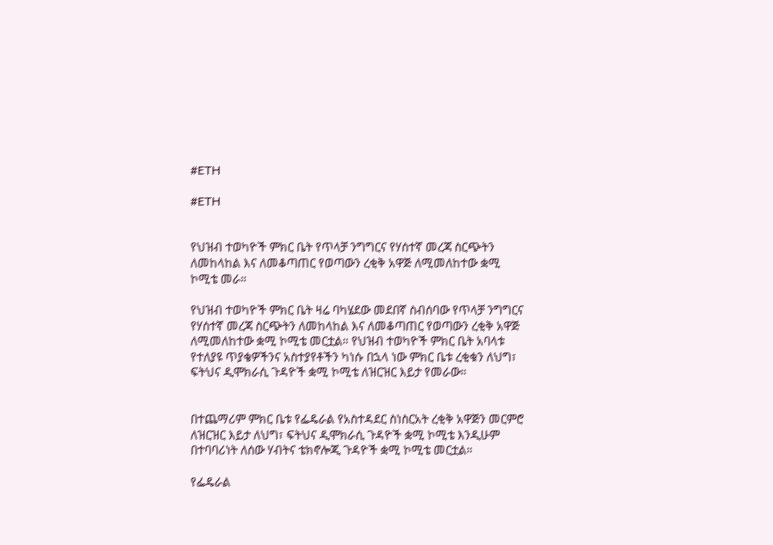#ETH

#ETH


የህዝብ ተወካዮች ምክር ቤት የጥላቻ ንግግርና የሃሰተኛ መረጃ ስርጭትን ለመከላከል እና ለመቆጣጠር የወጣውን ረቂቅ አዋጅ ለሚመለከተው ቋሚ ኮሚቴ መራ።

የህዝብ ተወካዮች ምክር ቤት ዛሬ ባካሄደው መደበኛ ስብሰባው የጥላቻ ንግግርና የሃሰተኛ መረጃ ስርጭትን ለመከላከል እና ለመቆጣጠር የወጣውን ረቂቅ አዋጅ ለሚመለከተው ቋሚ ኮሚቴ መርቷል። የህዝብ ተወካዮች ምክር ቤት አባላቱ የተለያዩ ጥያቄዎችንና አስተያየቶችን ካነሱ በኋላ ነው ምክር ቤቱ ረቂቁን ለህግ፣ ፍትህና ዲሞክራሲ ጉዳዮች ቋሚ ኮሚቴ ለዝርዝር እይታ የመራው።


በተጨማሪም ምክር ቤቱ የፌዴራል የአስተዳደር ስነስርአት ረቂቅ አዋጅን መርምሮ ለዝርዝር እይታ ለህግ፣ ፍትህና ዲሞክራሲ ጉዳዮች ቋሚ ኮሚቴ እንዲሁም በተባባሪነት ለሰው ሃብትና ቴክኖሎጂ ጉዳዮች ቋሚ ኮሚቴ መርቷል።

የፌዴራል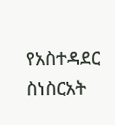የአስተዳደር ስነስርአት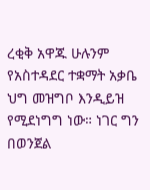ረቂቅ አዋጁ ሁሉንም የአስተዳደር ተቋማት አቃቤ ህግ መዝግቦ እንዲይዝ የሚደነግግ ነው። ነገር ግን በወንጀል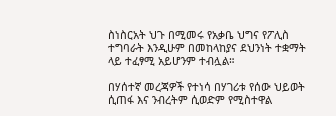ስነስርአት ህጉ በሚመሩ የአቃቤ ህግና የፖሊስ ተግባራት እንዲሁም በመከላከያና ደህንነት ተቋማት ላይ ተፈፃሚ አይሆንም ተብሏል።

በሃሰተኛ መረጃዎች የተነሳ በሃገሪቱ የሰው ህይወት ሲጠፋ እና ንብረትም ሲወድም የሚስተዋል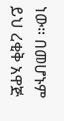ነው። በመሆኑም ይህ ረቂቅ አዋጅ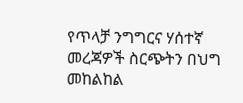የጥላቻ ንግግርና ሃሰተኛ መረጃዎች ስርጭትን በህግ መከልከል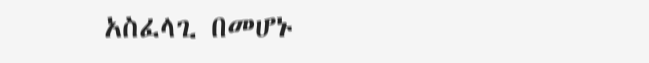አስፈላጊ በመሆኑ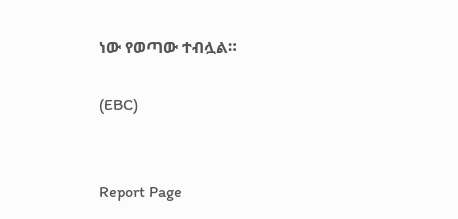ነው የወጣው ተብሏል።

(EBC)


Report Page